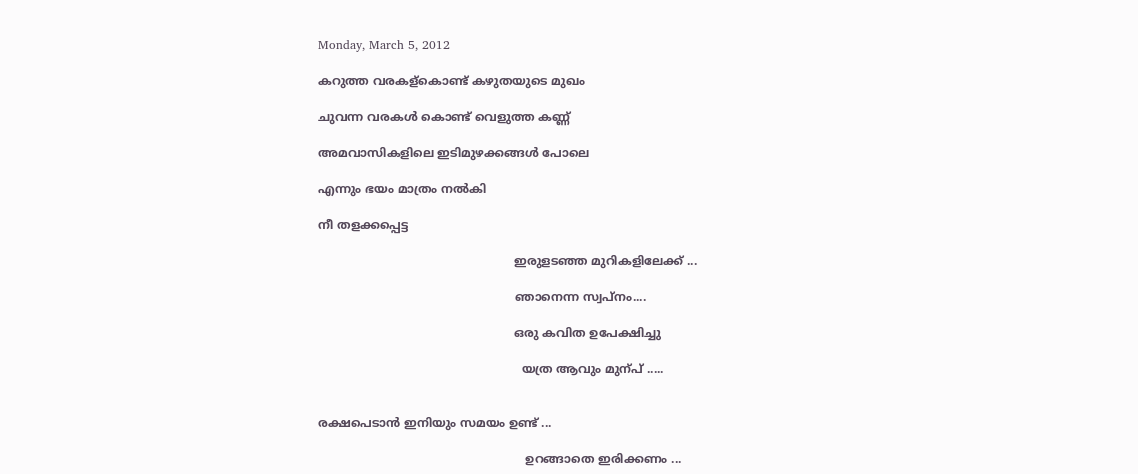Monday, March 5, 2012

കറുത്ത വരകള്കൊണ്ട് കഴുതയുടെ മുഖം

ചുവന്ന വരകള്‍ കൊണ്ട് വെളുത്ത കണ്ണ്

അമവാസികളിലെ ഇടിമുഴക്കങ്ങള്‍ പോലെ

എന്നും ഭയം മാത്രം നല്‍കി

നീ തളക്കപ്പെട്ട

                                                     ഇരുളടഞ്ഞ മുറികളിലേക്ക് ...

                                                     ഞാനെന്ന സ്വപ്നം....

                                                     ഒരു കവിത ഉപേക്ഷിച്ചു

                                                       യത്ര ആവും മുന്പ് .....


രക്ഷപെടാന്‍ ഇനിയും സമയം ഉണ്ട് ...

                                                        ഉറങ്ങാതെ ഇരിക്കണം ...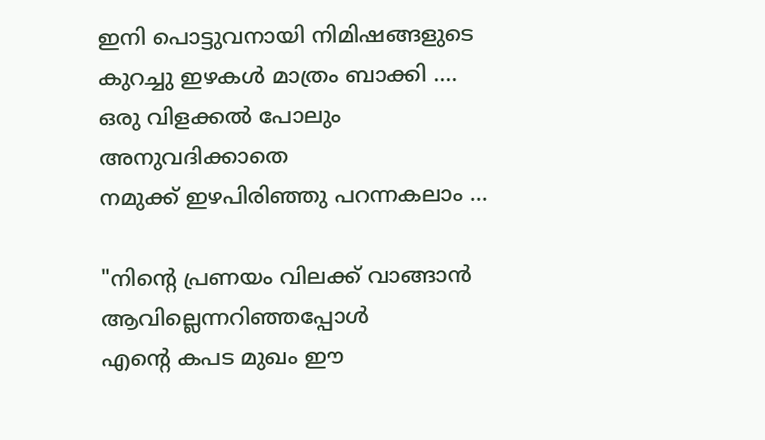ഇനി പൊട്ടുവനായി നിമിഷങ്ങളുടെ
കുറച്ചു ഇഴകള്‍ മാത്രം ബാക്കി ....
ഒരു വിളക്കല്‍ പോലും അനുവദിക്കാതെ
നമുക്ക് ഇഴപിരിഞ്ഞു പറന്നകലാം ...

"നിന്റെ പ്രണയം വിലക്ക് വാങ്ങാന്‍
ആവില്ലെന്നറിഞ്ഞപ്പോള്‍
എന്റെ കപട മുഖം ഈ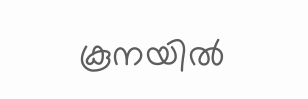കൂനയില്‍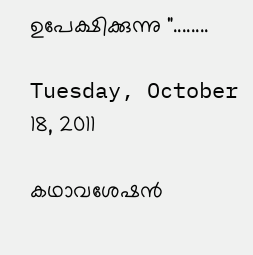ഉപേക്ഷിക്കുന്നു "........

Tuesday, October 18, 2011

കഥാവശേഷന്‍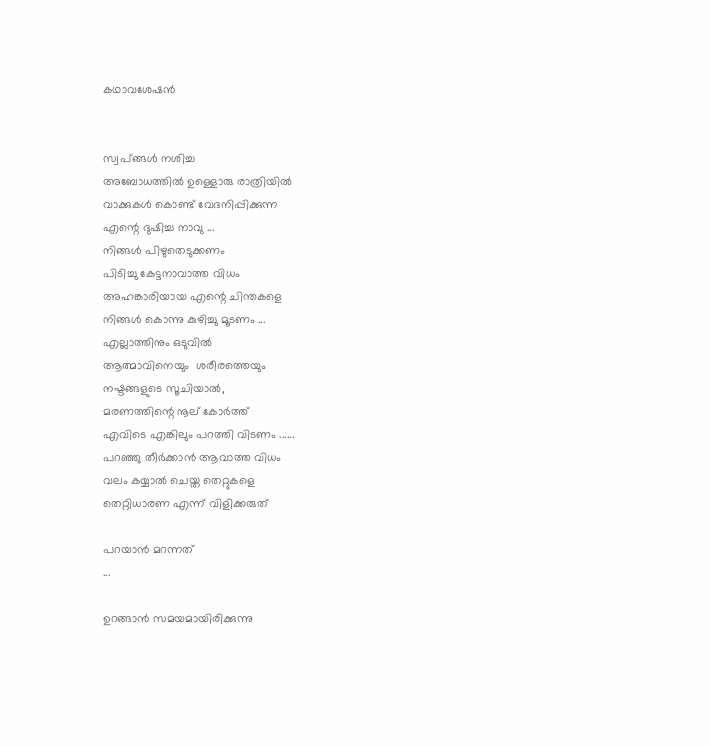കഥാവശേഷന്‍


സ്വപ്ങ്ങള്‍ നശിച്ച
അബോധത്തില്‍ ഉള്ളൊരു രാത്രിയില്‍
വാക്കുകള്‍ കൊണ്ട് വേദനിപ്പിക്കുന്ന
എന്റെ ദുഷിച്ച നാവു ...
നിങ്ങള്‍ പിഴുതെടുക്കണം
പിടിച്ചു കേട്ടനാവാത്ത വിധം
അഹങ്കാരിയായ എന്റെ ചിന്തകളെ
നിങ്ങള്‍ കൊന്നു കുഴിച്ചു മൂടണം ...
എല്ലാത്തിനും ഒടുവില്‍
ആത്മാവിനെയും  ശരീരത്തെയും
നഷ്ടങ്ങളുടെ സൂചിയാല്‍,
മരണത്തിന്റെ നൂല് കോര്‍ത്ത്‌
എവിടെ എങ്കിലും പറത്തി വിടണം ......
പറഞ്ഞു തീര്‍ക്കാന്‍ ആവാത്ത വിധം
വലം കയ്യാല്‍ ചെയ്ത തെറ്റുകളെ
തെറ്റിധാരണ എന്ന് വിളിക്കരുത്

പറയാന്‍ മറന്നത്
...

ഉറങ്ങാന്‍ സമയമായിരിക്കുന്നു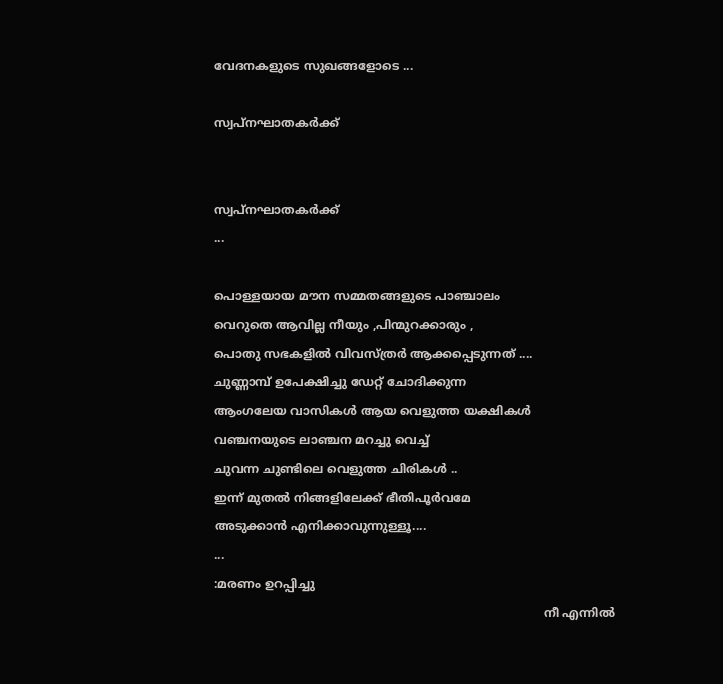വേദനകളുടെ സുഖങ്ങളോടെ ...

സ്വപ്നഘാതകര്‍ക്ക്


സ്വപ്നഘാതകര്‍ക്ക്
...

പൊള്ളയായ മൗന സമ്മതങ്ങളുടെ പാഞ്ചാലം
വെറുതെ ആവില്ല നീയും ,പിന്മുറക്കാരും ,
പൊതു സഭകളില്‍ വിവസ്ത്രര്‍ ആക്കപ്പെടുന്നത് ....
ചുണ്ണാമ്പ് ഉപേക്ഷിച്ചു ഡേറ്റ് ചോദിക്കുന്ന
ആംഗലേയ വാസികള്‍ ആയ വെളുത്ത യക്ഷികള്‍
വഞ്ചനയുടെ ലാഞ്ചന മറച്ചു വെച്ച്
ചുവന്ന ചുണ്ടിലെ വെളുത്ത ചിരികള്‍ ..
ഇന്ന് മുതല്‍ നിങ്ങളിലേക്ക് ഭീതിപൂര്‍വമേ
അടുക്കാന്‍ എനിക്കാവുന്നുള്ളൂ....
...
:മരണം ഉറപ്പിച്ചു
                                                                                         നീ എന്നില്‍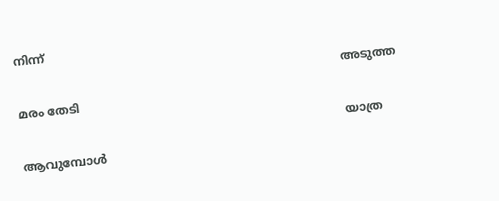നിന്ന്
                                                                                        അടുത്ത മരം തേടി
                                                                                        യാത്ര ആവുമ്പോള്‍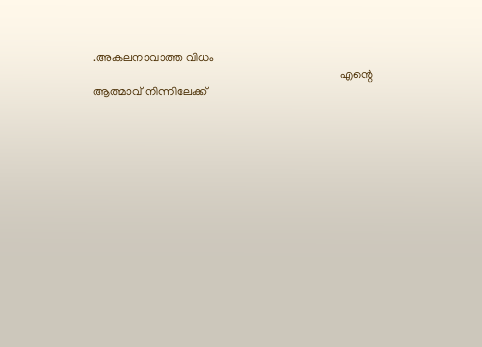.അകലനാവാത്ത വിധം
                                                                                    എന്റെ ആത്മാവ് നിന്നിലേക്ക്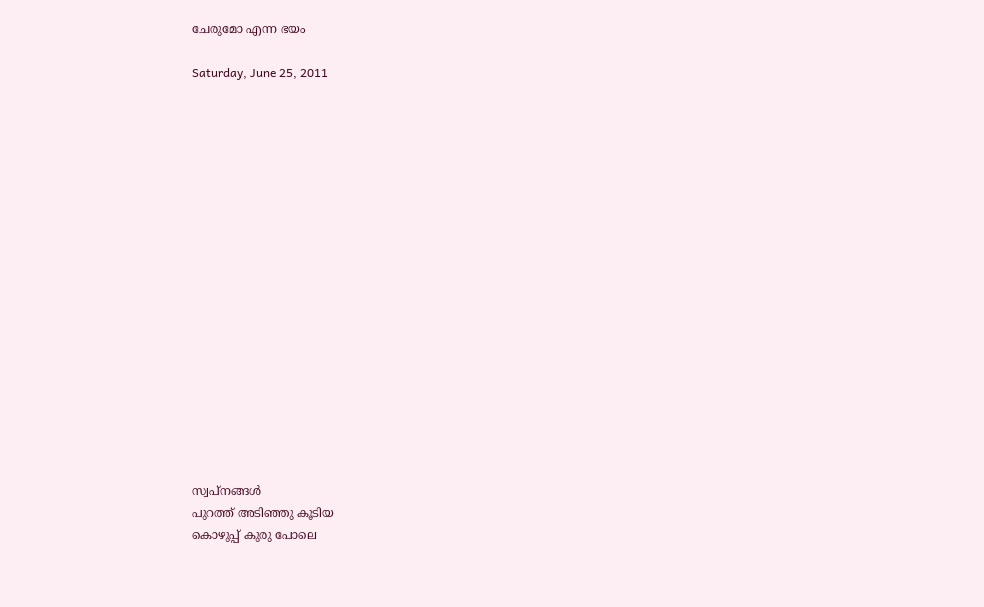ചേരുമോ എന്ന ഭയം

Saturday, June 25, 2011


















സ്വപ്‌നങ്ങള്‍
പുറത്ത് അടിഞ്ഞു കൂടിയ
കൊഴുപ്പ് കുരു പോലെ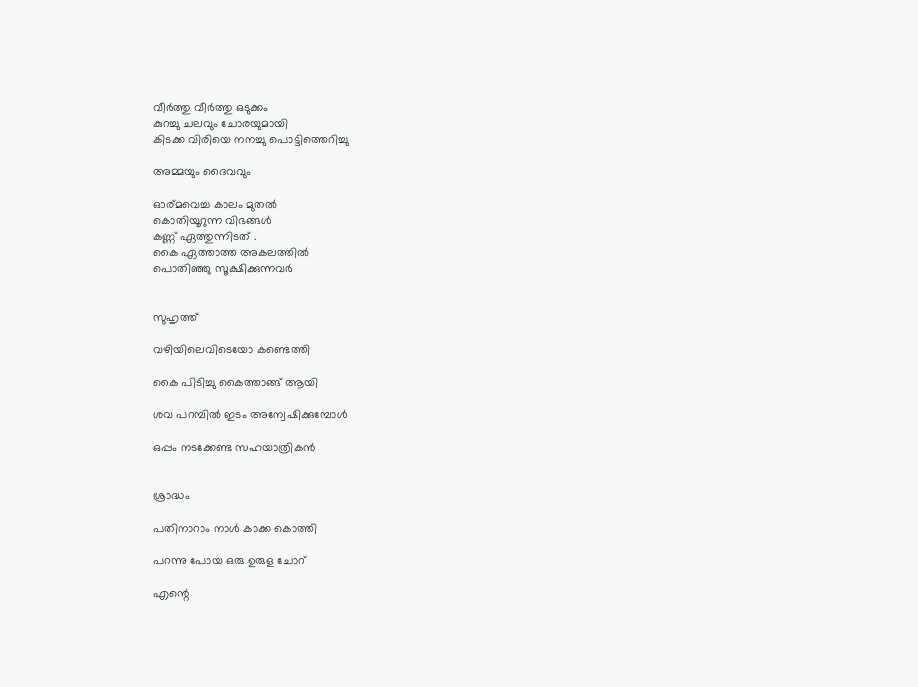വീര്‍ത്തു വീര്‍ത്തു ഒടുക്കം
കുറച്ചു ചലവും ചോരയുമായി
കിടക്ക വിരിയെ നനച്ചു പൊട്ടിത്തെറിച്ചു

അമ്മയും ദൈവവും

ഓര്മവെച്ച കാലം മുതല്‍
കൊതിയൂറുന്ന വിഭങ്ങള്‍
കണ്ണ് ഏത്തുന്നിടത് .
കൈ ഏത്താത്ത അകലത്തില്‍
പൊതിഞ്ഞു സൂക്ഷിക്കുന്നവര്‍


സുഹൃത്ത്‌

വഴിയിലെവിടെയോ കണ്ടെത്തി

കൈ പിടിച്ചു കൈത്താങ്ങ്‌ ആയി

ശവ പറമ്പില്‍ ഇടം അന്വേഷിക്കുമ്പോള്‍

ഒപ്പം നടക്കേണ്ട സഹയാത്രികന്‍


ശ്രാദ്ധം

പതിനാറാം നാള്‍ കാക്ക കൊത്തി

പറന്നു പോയ ഒരു ഉരുള ചോറ്

എന്റെ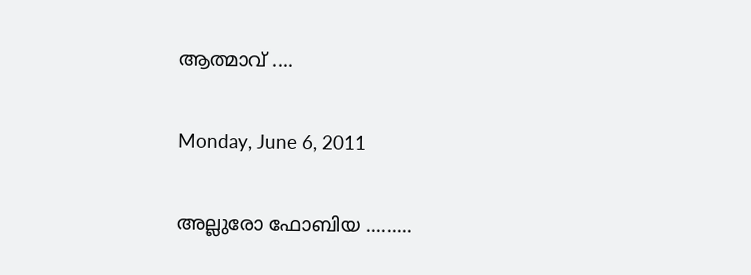ആത്മാവ് ....

Monday, June 6, 2011

അല്ലുരോ ഫോബിയ .........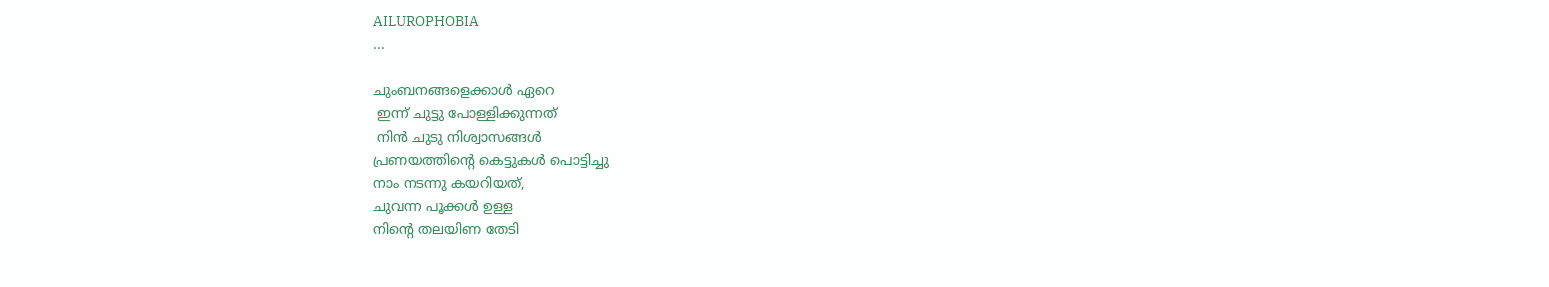AILUROPHOBIA
...

ചുംബനങ്ങളെക്കാള്‍ ഏറെ
 ഇന്ന് ചുട്ടു പോള്ളിക്കുന്നത്
 നിന്‍ ചുടു നിശ്വാസങ്ങള്‍
പ്രണയത്തിന്റെ കെട്ടുകള്‍ പൊട്ടിച്ചു
നാം നടന്നു കയറിയത്,
ചുവന്ന പൂക്കള്‍ ഉള്ള
നിന്റെ തലയിണ തേടി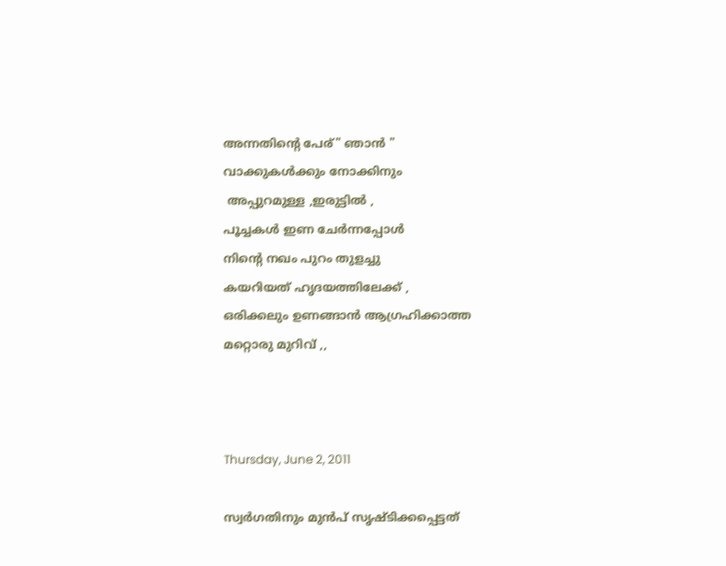അന്നതിന്റെ പേര്" ഞാന്‍ "
വാക്കുകള്‍ക്കും നോക്കിനും
 അപ്പുറമുള്ള ,ഇരുട്ടില്‍ ,
പൂച്ചകള്‍ ഇണ ചേര്‍ന്നപ്പോള്‍
നിന്റെ നഖം പുറം തുളച്ചു
കയറിയത് ഹൃദയത്തിലേക്ക് ,
ഒരിക്കലും ഉണങ്ങാന്‍ ആഗ്രഹിക്കാത്ത
മറ്റൊരു മുറിവ് ,,



Thursday, June 2, 2011

സ്വര്‍ഗതിനും മുന്‍പ് സൃഷ്ടിക്കപ്പെട്ടത്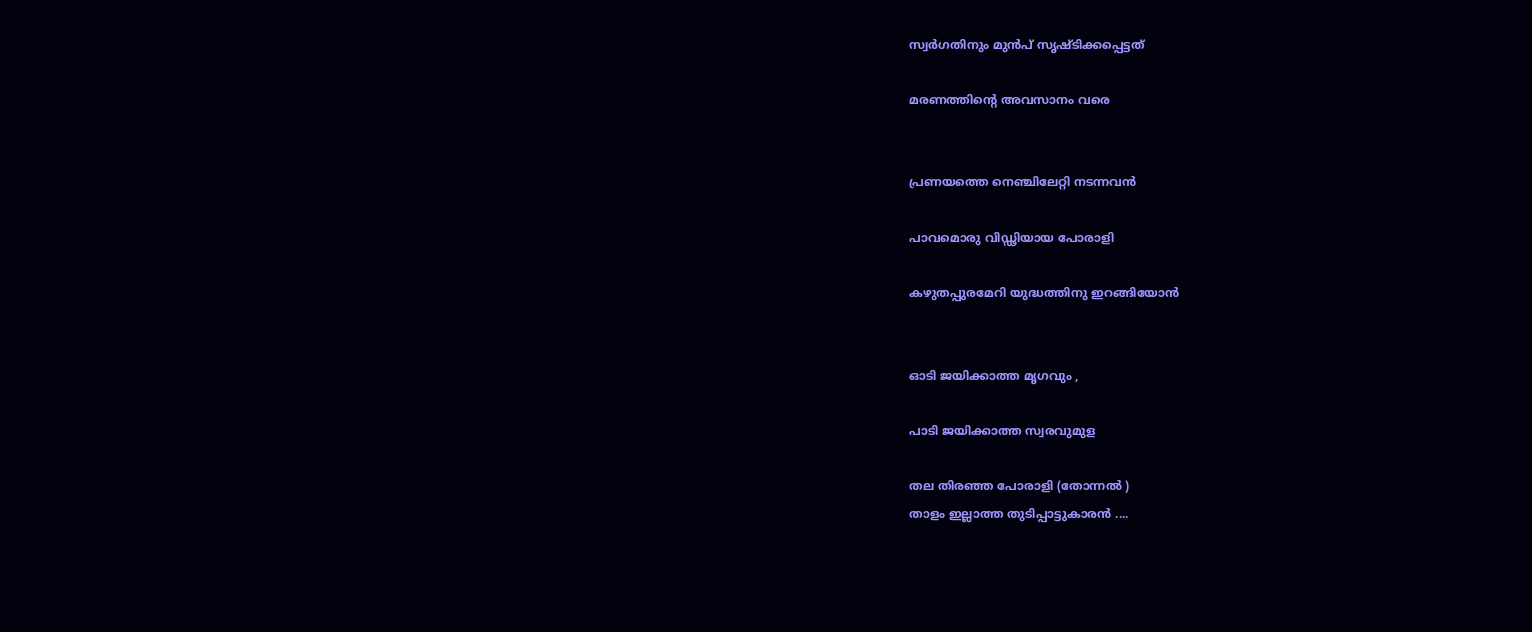സ്വര്‍ഗതിനും മുന്‍പ് സൃഷ്ടിക്കപ്പെട്ടത്

മരണത്തിന്റെ അവസാനം വരെ


പ്രണയത്തെ നെഞ്ചിലേറ്റി നടന്നവന്‍

പാവമൊരു വിഡ്ഢിയായ പോരാളി

കഴുതപ്പുരമേറി യുദ്ധത്തിനു ഇറങ്ങിയോന്‍


ഓടി ജയിക്കാത്ത മൃഗവും ,

പാടി ജയിക്കാത്ത സ്വരവുമുള

തല തിരഞ്ഞ പോരാളി (തോന്നല്‍ )
താളം ഇല്ലാത്ത തുടിപ്പാട്ടുകാരന്‍ ....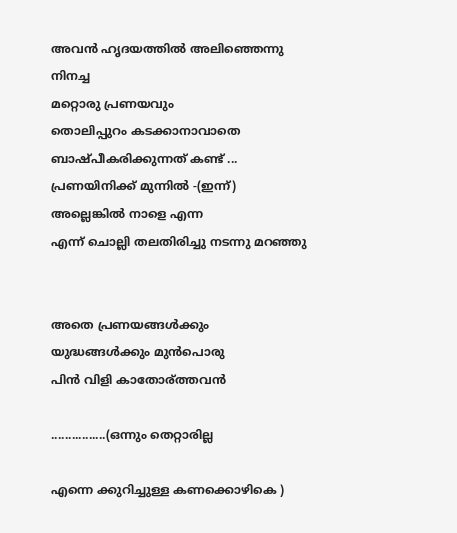അവന്‍ ഹൃദയത്തില്‍ അലിഞ്ഞെന്നു നിനച്ച
മറ്റൊരു പ്രണയവും
തൊലിപ്പുറം കടക്കാനാവാതെ
ബാഷ്പീകരിക്കുന്നത് കണ്ട് ...
പ്രണയിനിക്ക് മുന്നില്‍ -(ഇന്ന്)
അല്ലെങ്കില്‍ നാളെ എന്ന
എന്ന് ചൊല്ലി തലതിരിച്ചു നടന്നു മറഞ്ഞു


അതെ പ്രണയങ്ങള്‍ക്കും
യുദ്ധങ്ങള്‍ക്കും മുന്‍പൊരു
പിന്‍ വിളി കാതോര്ത്തവന്‍

................(ഒന്നും തെറ്റാരില്ല

എന്നെ ക്കുറിച്ചുള്ള കണക്കൊഴികെ )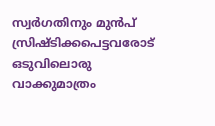സ്വര്‍ഗതിനും മുന്‍പ് സ്രിഷ്ടിക്കപെട്ടവരോട്
ഒടുവിലൊരു വാക്കുമാത്രം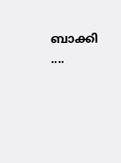ബാക്കി ....